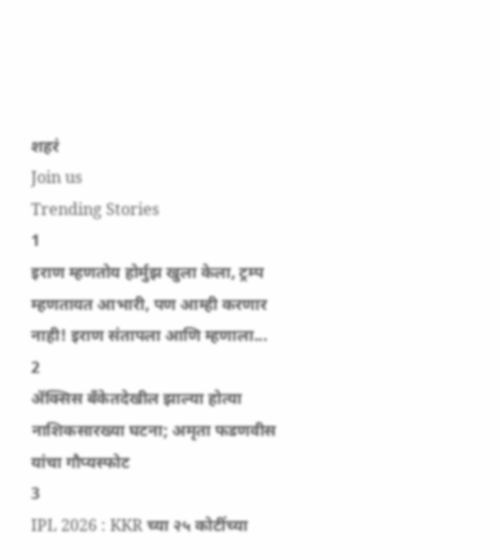शहरं
Join us
Trending Stories
1
इराण म्हणतोय होर्मुझ खुला केला, ट्रम्प म्हणतायत आभारी, पण आम्ही करणार नाही! इराण संतापला आणि म्हणाला...
2
ॲक्सिस बँकेतदेखील झाल्या होत्या नाशिकसारख्या घटना; अमृता फडणवीस यांचा गौप्यस्फोट
3
IPL 2026 : KKR च्या २५ कोटींच्या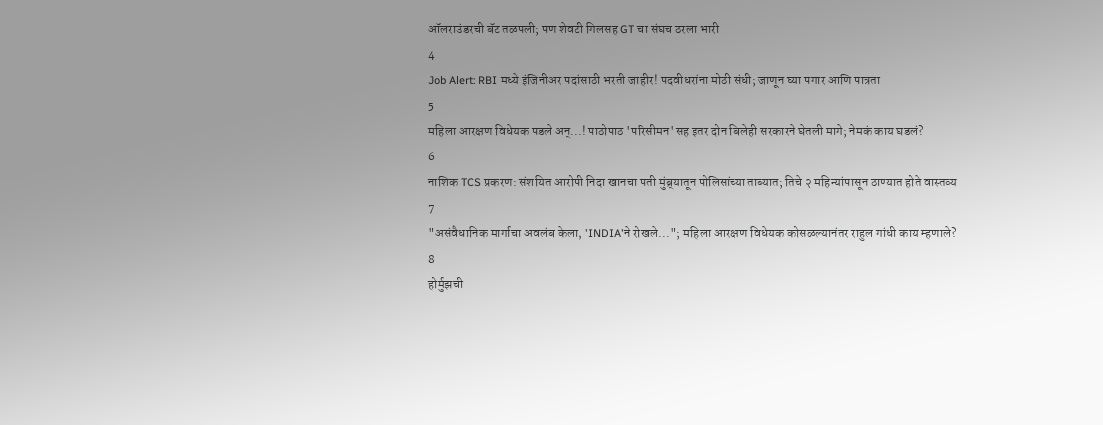ऑलराउंडरची बॅट तळपली; पण शेवटी गिलसह GT चा संघच ठरला भारी
4
Job Alert: RBI मध्ये इंजिनीअर पदांसाठी भरती जाहीर! पदवीधरांना मोठी संधी; जाणून घ्या पगार आणि पात्रता
5
महिला आरक्षण विधेयक पडले अन्...! पाठोपाठ 'परिसीमन'सह इतर दोन बिलेही सरकारने घेतली मागे; नेमकं काय घडलं?
6
नाशिक TCS प्रकरण: संशयित आरोपी निदा खानचा पती मुंब्र्यातून पोलिसांच्या ताब्यात; तिचे २ महिन्यांपासून ठाण्यात होते वास्तव्य
7
"असंवैधानिक मार्गाचा अवलंब केला, 'INDIA'ने रोखले..."; महिला आरक्षण विधेयक कोसळल्यानंतर राहुल गांधी काय म्हणाले?
8
होर्मुझची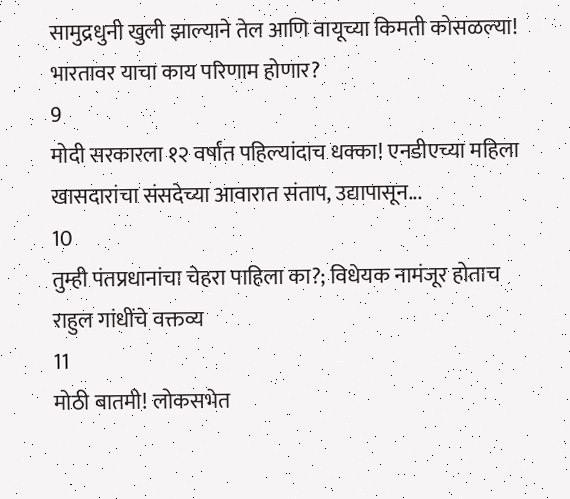सामुद्रधुनी खुली झाल्याने तेल आणि वायूच्या किमती कोसळल्या! भारतावर याचा काय परिणाम होणार?
9
मोदी सरकारला १२ वर्षांत पहिल्यांदाच धक्का! एनडीएच्या महिला खासदारांचा संसदेच्या आवारात संताप, उद्यापासून...
10
तुम्ही पंतप्रधानांचा चेहरा पाहिला का?; विधेयक नामंजूर होताच राहुल गांधींचे वक्तव्य
11
मोठी बातमी! लोकसभेत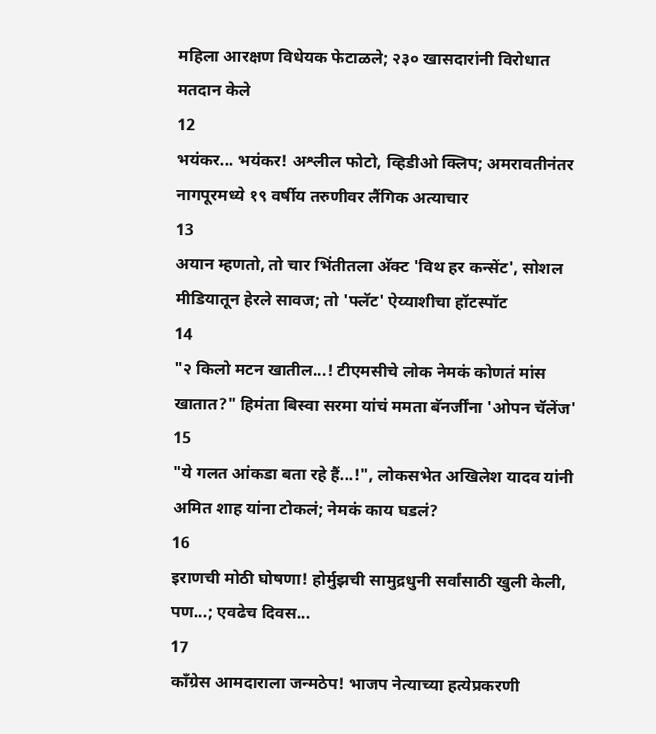महिला आरक्षण विधेयक फेटाळले; २३० खासदारांनी विरोधात मतदान केले
12
भयंकर... भयंकर! अश्लील फोटो, व्हिडीओ क्लिप; अमरावतीनंतर नागपूरमध्ये १९ वर्षीय तरुणीवर लैंगिक अत्याचार
13
अयान म्हणतो, तो चार भिंतीतला अ‍ॅक्ट 'विथ हर कन्सेंट', सोशल मीडियातून हेरले सावज; तो 'फ्लॅट' ऐय्याशीचा हॉटस्पॉट
14
"२ किलो मटन खातील...! टीएमसीचे लोक नेमकं कोणतं मांस खातात?" हिमंता बिस्वा सरमा यांचं ममता बॅनर्जींना 'ओपन चॅलेंज'
15
"ये गलत आंकडा बता रहे हैं...!", लोकसभेत अखिलेश यादव यांनी अमित शाह यांना टोकलं; नेमकं काय घडलं?
16
इराणची मोठी घोषणा! होर्मुझची सामुद्रधुनी सर्वांसाठी खुली केली, पण...; एवढेच दिवस...
17
काँग्रेस आमदाराला जन्मठेप! भाजप नेत्याच्या हत्येप्रकरणी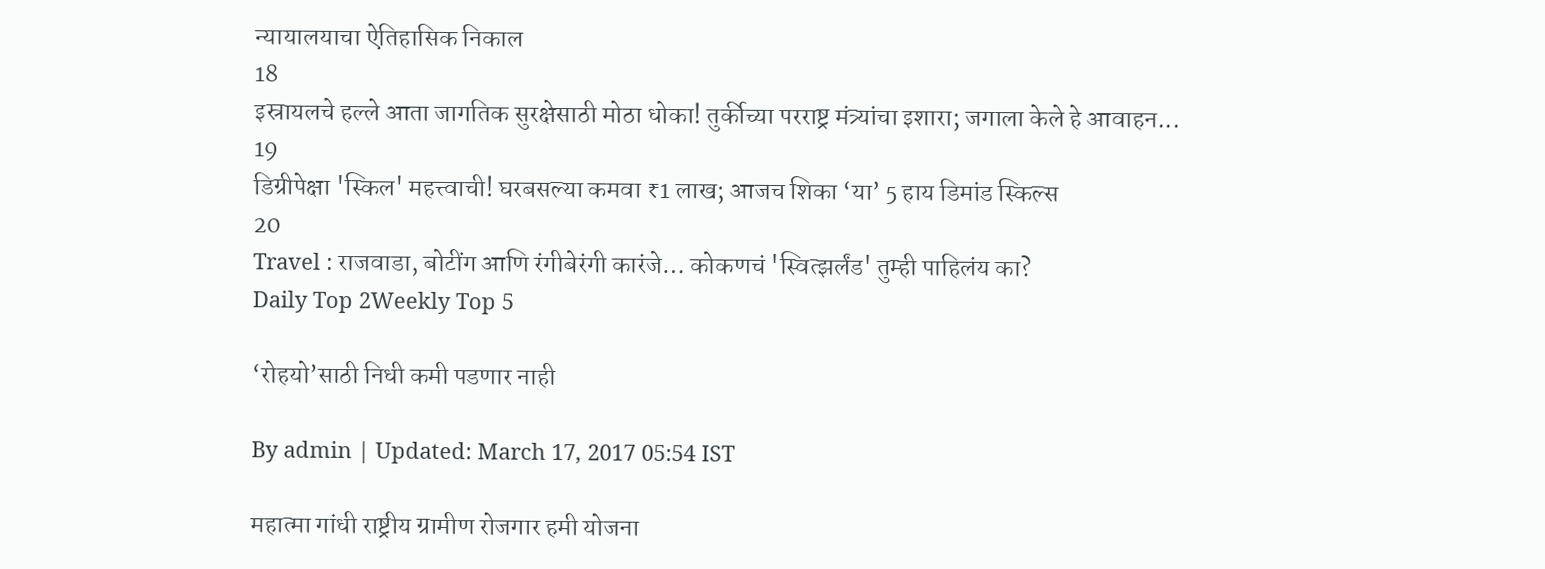न्यायालयाचा ऐतिहासिक निकाल
18
इस्रायलचे हल्ले आता जागतिक सुरक्षेसाठी मोठा धोका! तुर्कीच्या परराष्ट्र मंत्र्यांचा इशारा; जगाला केले हे आवाहन...
19
डिग्रीपेक्षा 'स्किल' महत्त्वाची! घरबसल्या कमवा ₹1 लाख; आजच शिका ‘या’ 5 हाय डिमांड स्किल्स
20
Travel : राजवाडा, बोटींग आणि रंगीबेरंगी कारंजे… कोकणचं 'स्वित्झर्लंड' तुम्ही पाहिलंय का?
Daily Top 2Weekly Top 5

‘रोहयो’साठी निधी कमी पडणार नाही

By admin | Updated: March 17, 2017 05:54 IST

महात्मा गांधी राष्ट्रीय ग्रामीण रोजगार हमी योजना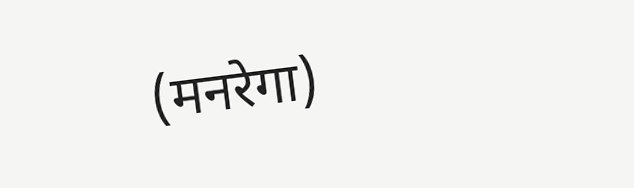(मनरेगा)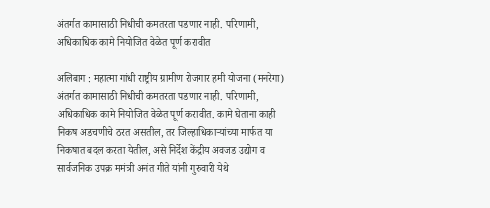अंतर्गत कामासाठी निधीची कमतरता पडणार नाही. परिणामी, अधिकाधिक कामे नियोजित वेळेत पूर्ण करावीत

अलिबाग : महात्मा गांधी राष्ट्रीय ग्रामीण रोजगार हमी योजना (मनरेगा) अंतर्गत कामासाठी निधीची कमतरता पडणार नाही. परिणामी, अधिकाधिक कामे नियोजित वेळेत पूर्ण करावीत. कामे घेताना काही निकष अडचणीचे ठरत असतील, तर जिल्हाधिकाऱ्यांच्या मार्फत या निकषात बदल करता येतील, असे निर्देश केंद्रीय अवजड उद्योग व सार्वजनिक उपक्र ममंत्री अनंत गीते यांनी गुरुवारी येथे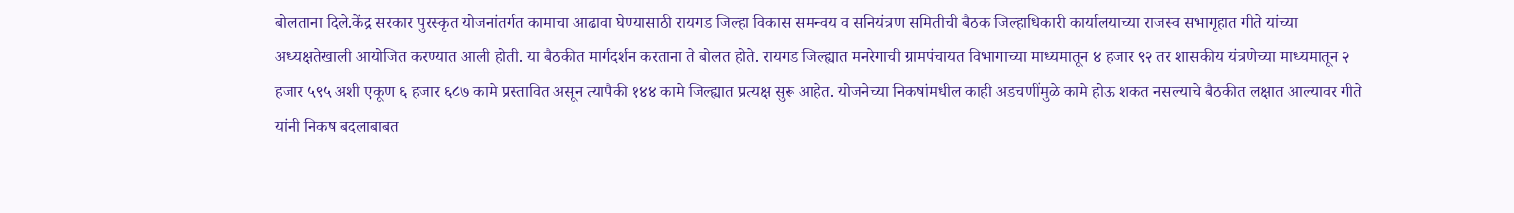बोलताना दिले.केंद्र सरकार पुरस्कृत योजनांतर्गत कामाचा आढावा घेण्यासाठी रायगड जिल्हा विकास समन्वय व सनियंत्रण समितीची बैठक जिल्हाधिकारी कार्यालयाच्या राजस्व सभागृहात गीते यांच्या अध्यक्षतेखाली आयोजित करण्यात आली होती. या बैठकीत मार्गदर्शन करताना ते बोलत होते. रायगड जिल्ह्यात मनरेगाची ग्रामपंचायत विभागाच्या माध्यमातून ४ हजार ९२ तर शासकीय यंत्रणेच्या माध्यमातून २ हजार ५९५ अशी एकूण ६ हजार ६८७ कामे प्रस्तावित असून त्यापैकी १४४ कामे जिल्ह्यात प्रत्यक्ष सुरू आहेत. योजनेच्या निकषांमधील काही अडचणींमुळे कामे होऊ शकत नसल्याचे बैठकीत लक्षात आल्यावर गीते यांनी निकष बदलाबाबत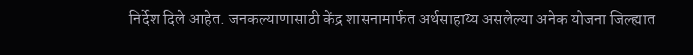निर्देश दिले आहेत. जनकल्याणासाठी केंद्र शासनामार्फत अर्थसाहाय्य असलेल्या अनेक योजना जिल्ह्यात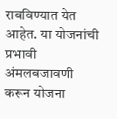राबविण्यात येत आहेत. या योजनांची प्रभावी अंमलबजावणी करून योजना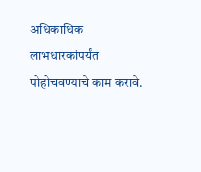अधिकाधिक लाभधारकांपर्यंत पोहोचवण्याचे काम करावे.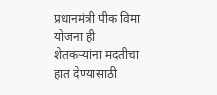प्रधानमंत्री पीक विमा योजना ही शेतकऱ्यांना मदतीचा हात देण्यासाठी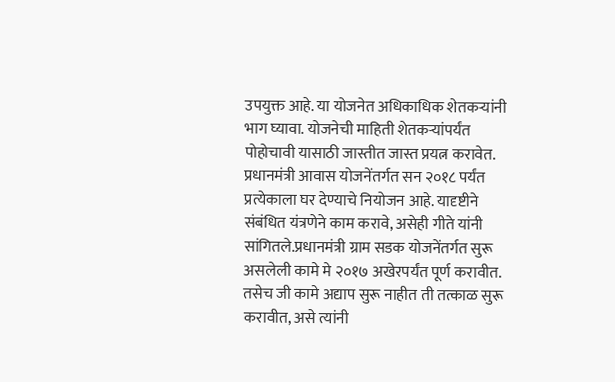उपयुक्त आहे. या योजनेत अधिकाधिक शेतकऱ्यांनी भाग घ्यावा. योजनेची माहिती शेतकऱ्यांपर्यंत पोहोचावी यासाठी जास्तीत जास्त प्रयत्न करावेत. प्रधानमंत्री आवास योजनेंतर्गत सन २०१८ पर्यंत प्रत्येकाला घर देण्याचे नियोजन आहे. यादृष्टीने संबंधित यंत्रणेने काम करावे, असेही गीते यांनी सांगितले.प्रधानमंत्री ग्राम सडक योजनेंतर्गत सुरू असलेली कामे मे २०१७ अखेरपर्यंत पूर्ण करावीत. तसेच जी कामे अद्याप सुरू नाहीत ती तत्काळ सुरू करावीत, असे त्यांनी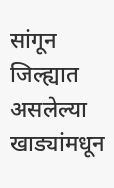सांगून जिल्ह्यात असलेल्या खाड्यांमधून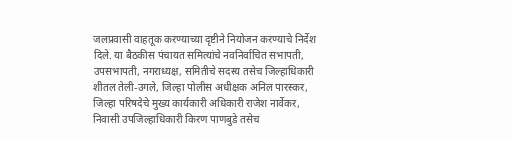जलप्रवासी वाहतूक करण्याच्या दृष्टीने नियोजन करण्याचे निर्देश दिले. या बैठकीस पंचायत समित्यांचे नवनिर्वाचित सभापती, उपसभापती, नगराध्यक्ष, समितीचे सदस्य तसेच जिल्हाधिकारी शीतल तेली-उगले, जिल्हा पोलीस अधीक्षक अनिल पारस्कर, जिल्हा परिषदेचे मुख्य कार्यकारी अधिकारी राजेश नार्वेकर, निवासी उपजिल्हाधिकारी किरण पाणबुडे तसेच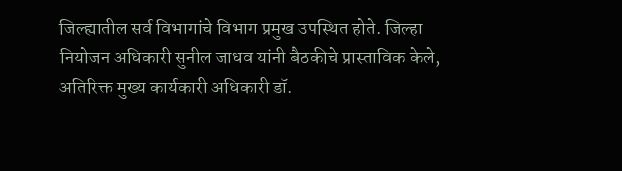जिल्ह्यातील सर्व विभागांचे विभाग प्रमुख उपस्थित होते. जिल्हा नियोजन अधिकारी सुनील जाधव यांनी बैठकीचे प्रास्ताविक केले, अतिरिक्त मुख्य कार्यकारी अधिकारी डॉ.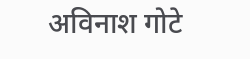अविनाश गोटे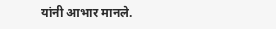यांनी आभार मानले.